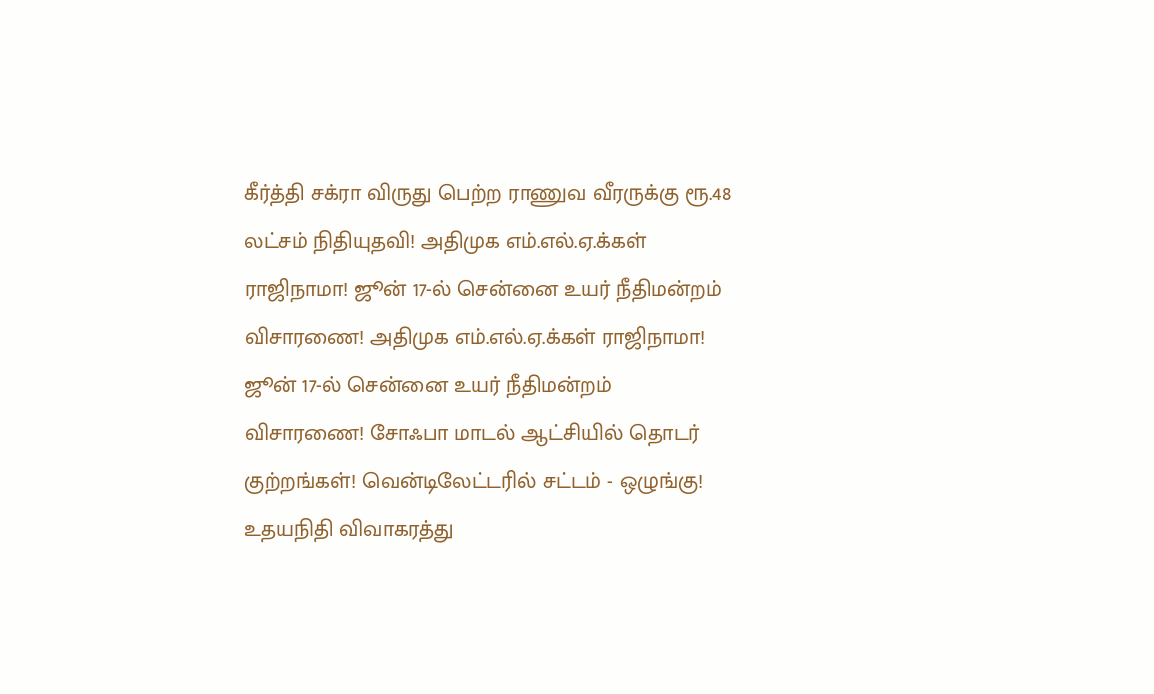கீர்த்தி சக்ரா விருது பெற்ற ராணுவ வீரருக்கு ரூ.48 லட்சம் நிதியுதவி! அதிமுக எம்.எல்.ஏ.க்கள் ராஜிநாமா! ஜூன் 17-ல் சென்னை உயர் நீதிமன்றம் விசாரணை! அதிமுக எம்.எல்.ஏ.க்கள் ராஜிநாமா! ஜூன் 17-ல் சென்னை உயர் நீதிமன்றம் விசாரணை! சோஃபா மாடல் ஆட்சியில் தொடர் குற்றங்கள்! வென்டிலேட்டரில் சட்டம் - ஒழுங்கு! உதயநிதி விவாகரத்து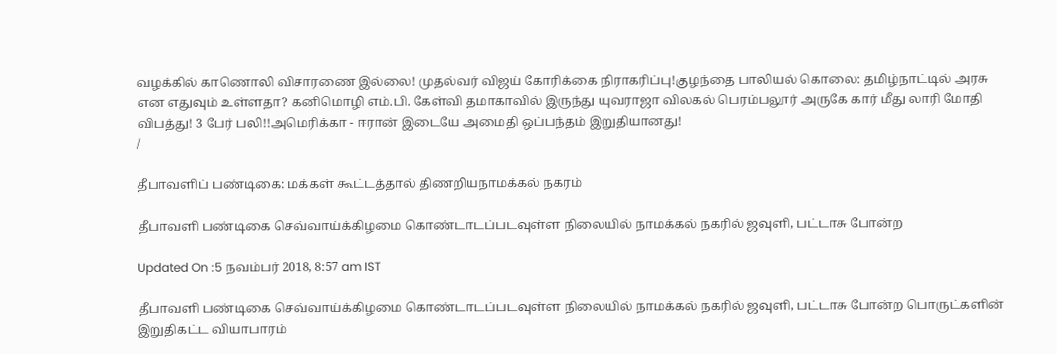வழக்கில் காணொலி விசாரணை இல்லை! முதல்வர் விஜய் கோரிக்கை நிராகரிப்பு!குழந்தை பாலியல் கொலை: தமிழ்நாட்டில் அரசு என எதுவும் உள்ளதா? கனிமொழி எம்.பி. கேள்வி தமாகாவில் இருந்து யுவராஜா விலகல் பெரம்பலூர் அருகே கார் மீது லாரி மோதி விபத்து! 3 பேர் பலி!!அமெரிக்கா - ஈரான் இடையே அமைதி ஒப்பந்தம் இறுதியானது!
/

தீபாவளிப் பண்டிகை: மக்கள் கூட்டத்தால் திணறியநாமக்கல் நகரம்

தீபாவளி பண்டிகை செவ்வாய்க்கிழமை கொண்டாடப்படவுள்ள நிலையில் நாமக்கல் நகரில் ஜவுளி, பட்டாசு போன்ற

Updated On :5 நவம்பர் 2018, 8:57 am IST

தீபாவளி பண்டிகை செவ்வாய்க்கிழமை கொண்டாடப்படவுள்ள நிலையில் நாமக்கல் நகரில் ஜவுளி, பட்டாசு போன்ற பொருட்களின் இறுதிகட்ட வியாபாரம்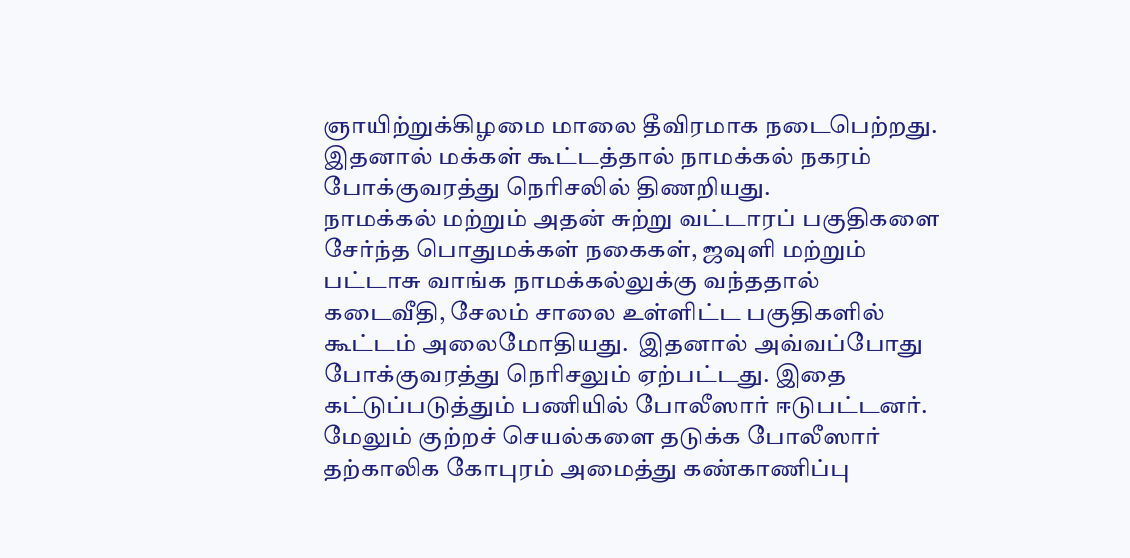ஞாயிற்றுக்கிழமை மாலை தீவிரமாக நடைபெற்றது. இதனால் மக்கள் கூட்டத்தால் நாமக்கல் நகரம் போக்குவரத்து நெரிசலில் திணறியது.
நாமக்கல் மற்றும் அதன் சுற்று வட்டாரப் பகுதிகளை சேர்ந்த பொதுமக்கள் நகைகள், ஜவுளி மற்றும் பட்டாசு வாங்க நாமக்கல்லுக்கு வந்ததால் கடைவீதி, சேலம் சாலை உள்ளிட்ட பகுதிகளில் கூட்டம் அலைமோதியது.  இதனால் அவ்வப்போது போக்குவரத்து நெரிசலும் ஏற்பட்டது. இதை கட்டுப்படுத்தும் பணியில் போலீஸார் ஈடுபட்டனர். மேலும் குற்றச் செயல்களை தடுக்க போலீஸார் தற்காலிக கோபுரம் அமைத்து கண்காணிப்பு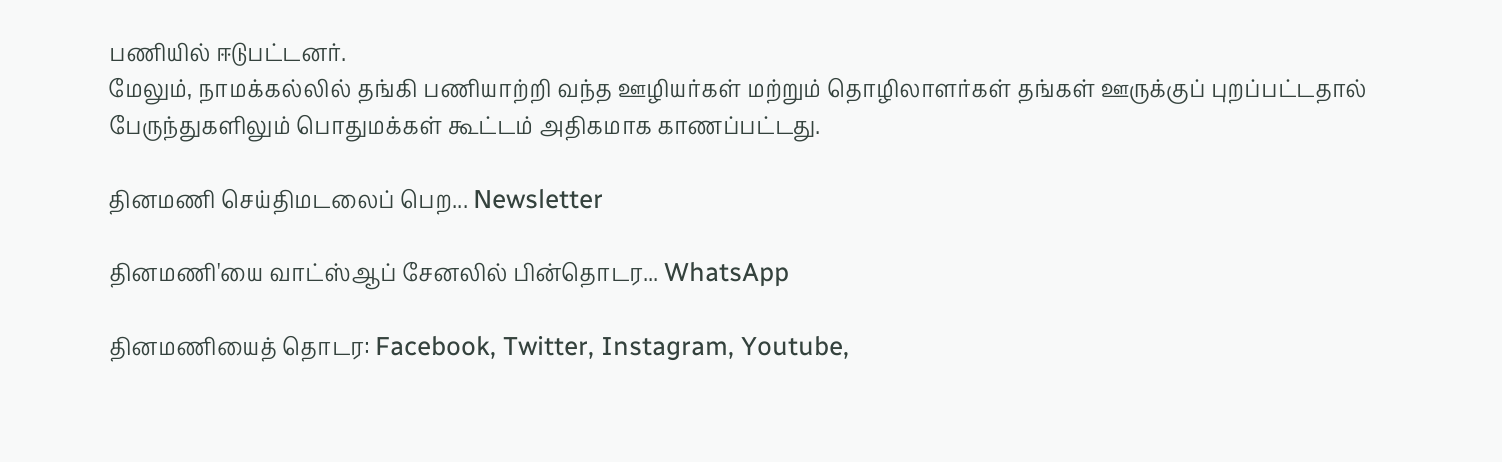பணியில் ஈடுபட்டனர்.
மேலும், நாமக்கல்லில் தங்கி பணியாற்றி வந்த ஊழியர்கள் மற்றும் தொழிலாளர்கள் தங்கள் ஊருக்குப் புறப்பட்டதால் பேருந்துகளிலும் பொதுமக்கள் கூட்டம் அதிகமாக காணப்பட்டது.

தினமணி செய்திமடலைப் பெற... Newsletter

தினமணி'யை வாட்ஸ்ஆப் சேனலில் பின்தொடர... WhatsApp

தினமணியைத் தொடர: Facebook, Twitter, Instagram, Youtube,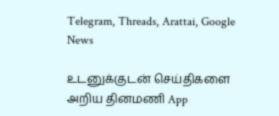Telegram, Threads, Arattai, Google News

உடனுக்குடன் செய்திகளை அறிய தினமணி App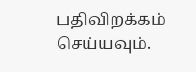பதிவிறக்கம் செய்யவும்.